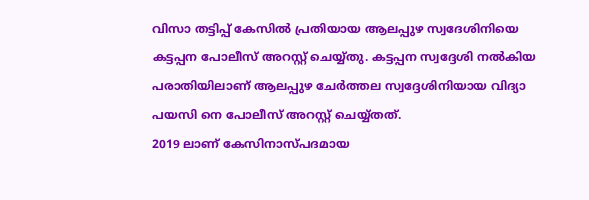വിസാ തട്ടിപ്പ് കേസിൽ പ്രതിയായ ആലപ്പുഴ സ്വദേശിനിയെ കട്ടപ്പന പോലീസ് അറസ്റ്റ് ചെയ്യ്തു. കട്ടപ്പന സ്വദ്ദേശി നൽകിയ പരാതിയിലാണ് ആലപ്പുഴ ചേർത്തല സ്വദ്ദേശിനിയായ വിദ്യാ പയസി നെ പോലീസ് അറസ്റ്റ് ചെയ്യ്തത്.
2019 ലാണ് കേസിനാസ്പദമായ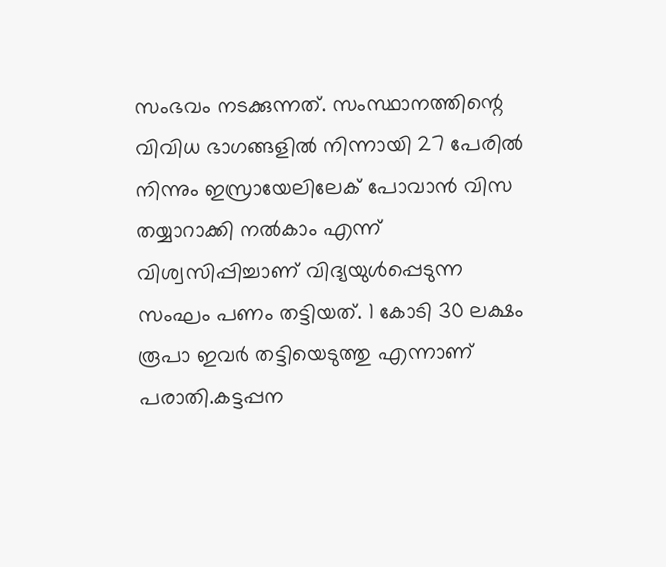സംഭവം നടക്കുന്നത്. സംസ്ഥാനത്തിന്റെ വിവിധ ഭാഗങ്ങളിൽ നിന്നായി 27 പേരിൽ നിന്നും ഇസ്രായേലിലേക് പോവാൻ വിസ തയ്യാറാക്കി നൽകാം എന്ന് വിശ്വസിപ്പിച്ചാണ് വിദ്യയുൾപ്പെടുന്ന സംഘം പണം തട്ടിയത്. 1 കോടി 30 ലക്ഷം രൂപാ ഇവർ തട്ടിയെടുത്തു എന്നാണ് പരാതി.കട്ടപ്പന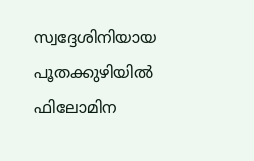സ്വദ്ദേശിനിയായ പൂതക്കുഴിയിൽ ഫിലോമിന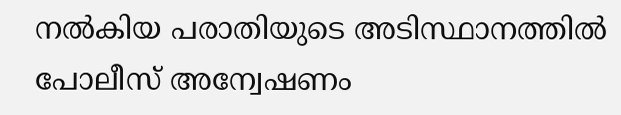നൽകിയ പരാതിയുടെ അടിസ്ഥാനത്തിൽ പോലീസ് അന്വേഷണം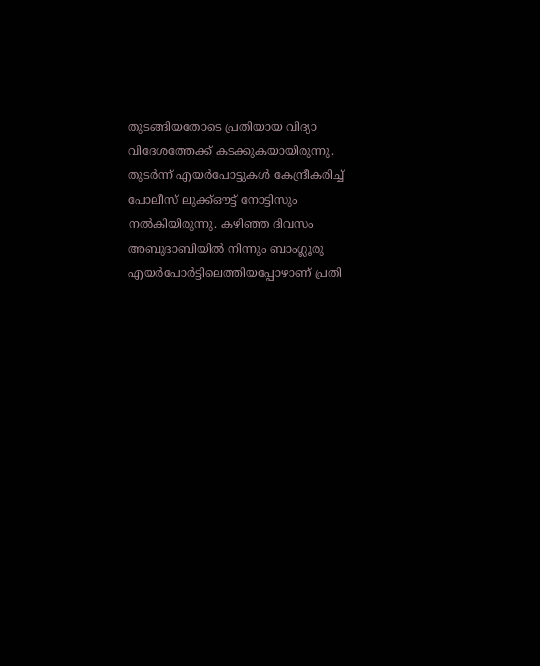തുടങ്ങിയതോടെ പ്രതിയായ വിദ്യാ വിദേശത്തേക്ക് കടക്കുകയായിരുന്നു. തുടർന്ന് എയർപോട്ടുകൾ കേന്ദ്രീകരിച്ച് പോലീസ് ലുക്ക്ഔട്ട് നോട്ടിസും നൽകിയിരുന്നു. കഴിഞ്ഞ ദിവസം അബുദാബിയിൽ നിന്നും ബാംഗ്ലൂരു എയർപോർട്ടിലെത്തിയപ്പോഴാണ് പ്രതി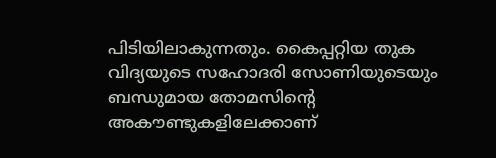പിടിയിലാകുന്നതും. കൈപ്പറ്റിയ തുക വിദ്യയുടെ സഹോദരി സോണിയുടെയും ബന്ധുമായ തോമസിന്റെ അകൗണ്ടുകളിലേക്കാണ്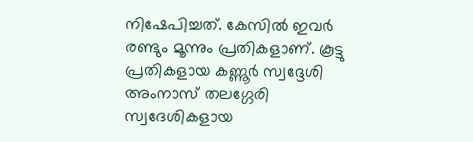നിഷേപിച്ചത്. കേസിൽ ഇവർ രണ്ടും മൂന്നും പ്രതികളാണ്. കൂട്ടു പ്രതികളായ കണ്ണൂർ സ്വദ്ദേശി അംനാസ് തലഗ്ഗേരി സ്വദേശികളായ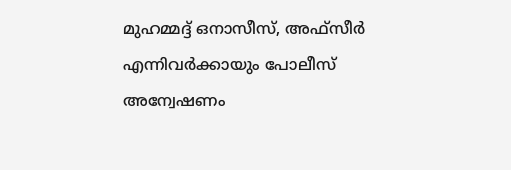മുഹമ്മദ്ദ് ഒനാസീസ്, അഫ്സീർ എന്നിവർക്കായും പോലീസ് അന്വേഷണം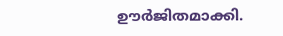ഊർജിതമാക്കി.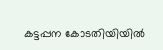കട്ടപ്പന കോടതിയിയിൽ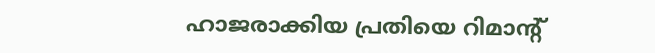ഹാജരാക്കിയ പ്രതിയെ റിമാന്റ്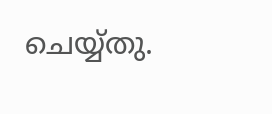ചെയ്യ്തു.